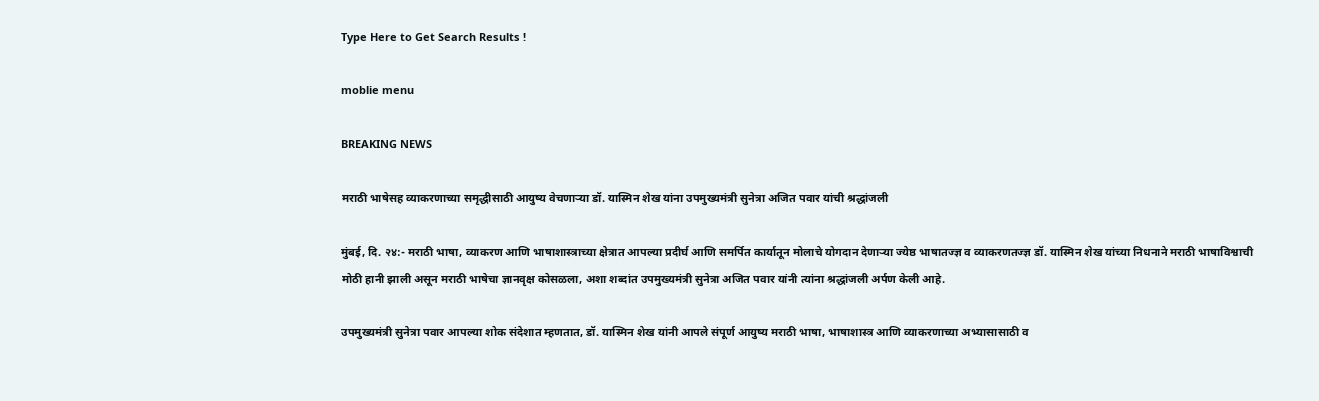Type Here to Get Search Results !

moblie menu

BREAKING NEWS

मराठी भाषेसह व्याकरणाच्या समृद्धीसाठी आयुष्य वेचणाऱ्या डॉ. यास्मिन शेख यांना उपमुख्यमंत्री सुनेत्रा अजित पवार यांची श्रद्धांजली

मुंबई, दि. २४:- मराठी भाषा, व्याकरण आणि भाषाशास्त्राच्या क्षेत्रात आपल्या प्रदीर्घ आणि समर्पित कार्यातून मोलाचे योगदान देणाऱ्या ज्येष्ठ भाषातज्ज्ञ व व्याकरणतज्ज्ञ डॉ. यास्मिन शेख यांच्या निधनाने मराठी भाषाविश्वाची मोठी हानी झाली असून मराठी भाषेचा ज्ञानवृक्ष कोसळला, अशा शब्दांत उपमुख्यमंत्री सुनेत्रा अजित पवार यांनी त्यांना श्रद्धांजली अर्पण केली आहे.

उपमुख्यमंत्री सुनेत्रा पवार आपल्या शोक संदेशात म्हणतात, डॉ. यास्मिन शेख यांनी आपले संपूर्ण आयुष्य मराठी भाषा, भाषाशास्त्र आणि व्याकरणाच्या अभ्यासासाठी व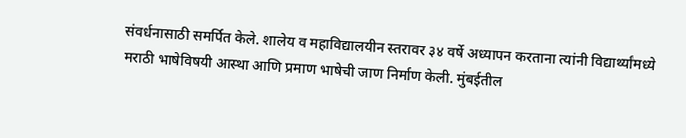संवर्धनासाठी समर्पित केले. शालेय व महाविद्यालयीन स्तरावर ३४ वर्षे अध्यापन करताना त्यांनी विद्यार्थ्यांमध्ये मराठी भाषेविषयी आस्था आणि प्रमाण भाषेची जाण निर्माण केली. मुंबईतील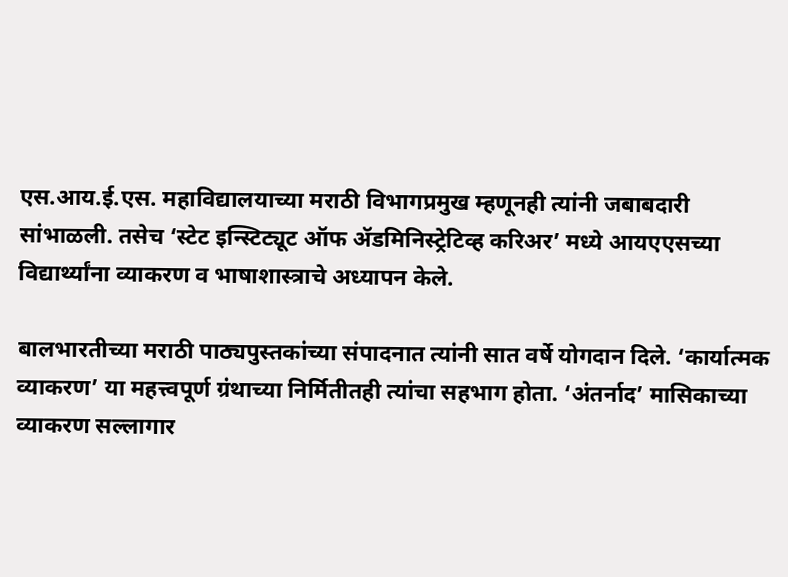एस.आय.ई.एस. महाविद्यालयाच्या मराठी विभागप्रमुख म्हणूनही त्यांनी जबाबदारी सांभाळली. तसेच ‘स्टेट इन्स्टिट्यूट ऑफ ॲडमिनिस्ट्रेटिव्ह करिअर’ मध्ये आयएएसच्या विद्यार्थ्यांना व्याकरण व भाषाशास्त्राचे अध्यापन केले.

बालभारतीच्या मराठी पाठ्यपुस्तकांच्या संपादनात त्यांनी सात वर्षे योगदान दिले. ‘कार्यात्मक व्याकरण’ या महत्त्वपूर्ण ग्रंथाच्या निर्मितीतही त्यांचा सहभाग होता. ‘अंतर्नाद’ मासिकाच्या व्याकरण सल्लागार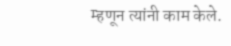म्हणून त्यांनी काम केले.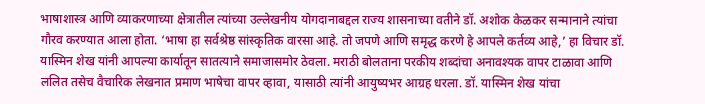भाषाशास्त्र आणि व्याकरणाच्या क्षेत्रातील त्यांच्या उल्लेखनीय योगदानाबद्दल राज्य शासनाच्या वतीने डॉ. अशोक केळकर सन्मानाने त्यांचा गौरव करण्यात आला होता. ‘भाषा हा सर्वश्रेष्ठ सांस्कृतिक वारसा आहे. तो जपणे आणि समृद्ध करणे हे आपले कर्तव्य आहे,’ हा विचार डॉ. यास्मिन शेख यांनी आपल्या कार्यातून सातत्याने समाजासमोर ठेवला. मराठी बोलताना परकीय शब्दांचा अनावश्यक वापर टाळावा आणि ललित तसेच वैचारिक लेखनात प्रमाण भाषेचा वापर व्हावा, यासाठी त्यांनी आयुष्यभर आग्रह धरला. डॉ. यास्मिन शेख यांचा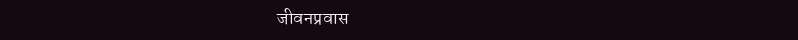जीवनप्रवास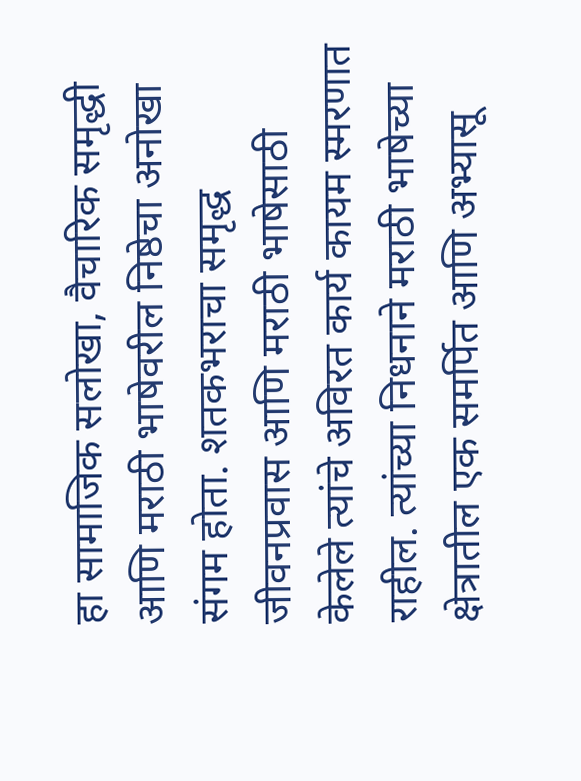हा सामाजिक सलोखा, वैचारिक समृद्धी आणि मराठी भाषेवरील निष्ठेचा अनोखा संगम होता. शतकभराचा समृद्ध जीवनप्रवास आणि मराठी भाषेसाठी केलेले त्यांचे अविरत कार्य कायम स्मरणात राहील. त्यांच्या निधनाने मराठी भाषेच्या क्षेत्रातील एक समर्पित आणि अभ्यासू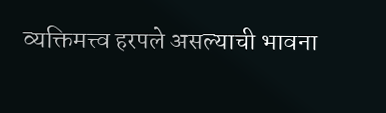व्यक्तिमत्त्व हरपले असल्याची भावना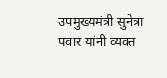उपमुख्यमंत्री सुनेत्रा पवार यांनी व्यक्त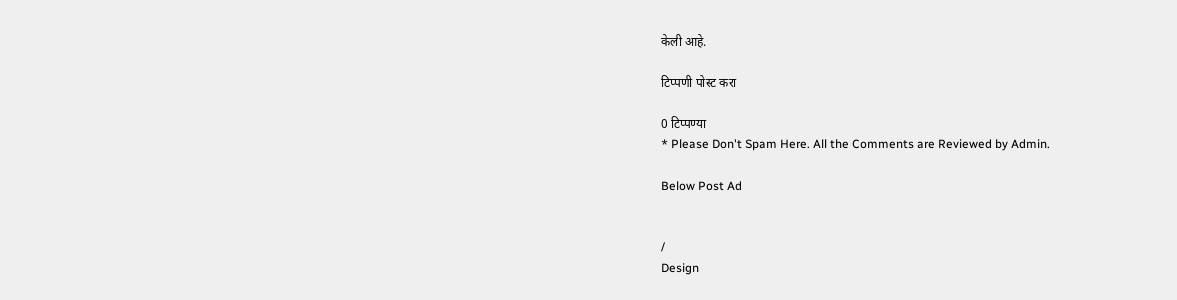केली आहे.

टिप्पणी पोस्ट करा

0 टिप्पण्या
* Please Don't Spam Here. All the Comments are Reviewed by Admin.

Below Post Ad


/
Design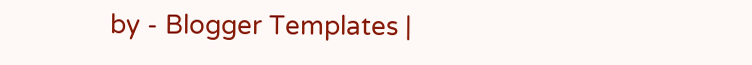by - Blogger Templates |